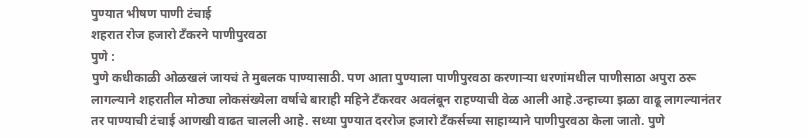पुण्यात भीषण पाणी टंचाई
शहरात रोज हजारो टँकरने पाणीपुरवठा
पुणे :
पुणे कधीकाळी ओळखलं जायचं ते मुबलक पाण्यासाठी. पण आता पुण्याला पाणीपुरवठा करणाऱ्या धरणांमधील पाणीसाठा अपुरा ठरू लागल्याने शहरातील मोठ्या लोकसंख्येला वर्षाचे बाराही महिने टँकरवर अवलंबून राहण्याची वेळ आली आहे.उन्हाच्या झळा वाढू लागल्यानंतर तर पाण्याची टंचाई आणखी वाढत चालली आहे. सध्या पुण्यात दररोज हजारो टँकर्सच्या साहाय्याने पाणीपुरवठा केला जातो. पुणे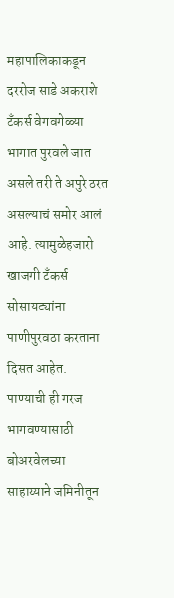महापालिकाकडून दररोज साडे अकराशे टँकर्स वेगवगेळ्या भागात पुरवले जात असले तरी ते अपुरे ठरत असल्याचं समोर आलं आहे. त्यामुळेहजारो खाजगी टँकर्स सोसायट्यांना पाणीपुरवठा करताना दिसत आहेत. पाण्याची ही गरज भागवण्यासाठी बोअरवेलच्या साहाय्याने जमिनीतून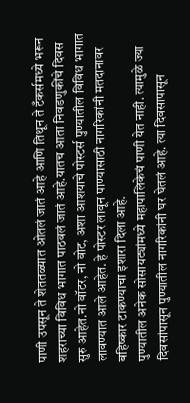पाणी उपसून ते शेततळ्यात ओतलं जातं आहे आणि तिथून ते टँकर्समध्ये भरून शहराच्या विविध भागात पाठवलं जातं आहे.यातच आता निवडणुकींचे दिवस सुरु आहेत.नो वॉटर, नो वोट, अशा आशयाचे पोस्टर्स पुण्यातील विविध भागात लावण्यात आले आहेत. हे पोस्टर लावून पाण्यासाठी नागरिकांनी मतदानावर बहिष्कार टाकण्याचा इशारा दिला आहे.
पुण्यातील अनेक सोसायट्यांमध्ये महापालिकेचं पाणी येत नाही. त्यामुळे ज्या दिवसांपासून पुण्यातील नागरिकांनी घर घेतलं आहे. त्या दिवसापासून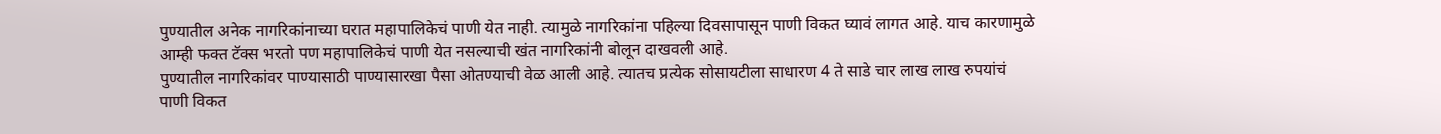पुण्यातील अनेक नागरिकांनाच्या घरात महापालिकेचं पाणी येत नाही. त्यामुळे नागरिकांना पहिल्या दिवसापासून पाणी विकत घ्यावं लागत आहे. याच कारणामुळे आम्ही फक्त टॅक्स भरतो पण महापालिकेचं पाणी येत नसल्याची खंत नागरिकांनी बोलून दाखवली आहे.
पुण्यातील नागरिकांवर पाण्यासाठी पाण्यासारखा पैसा ओतण्याची वेळ आली आहे. त्यातच प्रत्येक सोसायटीला साधारण 4 ते साडे चार लाख लाख रुपयांचं पाणी विकत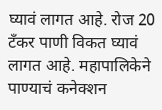घ्यावं लागत आहे. रोज 20 टॅंकर पाणी विकत घ्यावं लागत आहे. महापालिकेने पाण्याचं कनेक्शन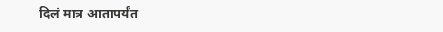दिलं मात्र आतापर्यंत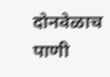दोनवेळाच पाणी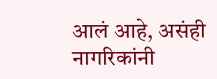आलं आहे, असंही नागरिकांनी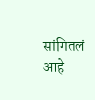सांगितलं आहे